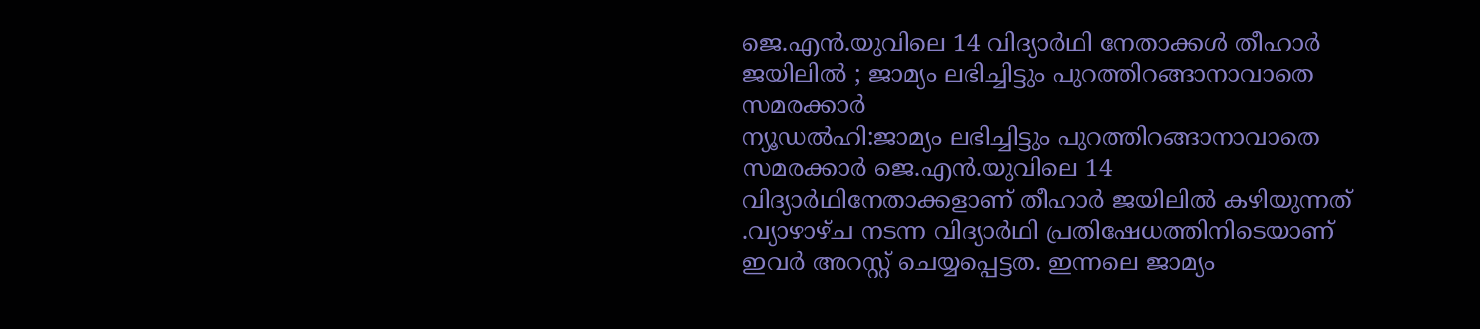ജെ.എൻ.യുവിലെ 14 വിദ്യാർഥി നേതാക്കൾ തീഹാർ ജയിലിൽ ; ജാമ്യം ലഭിച്ചിട്ടും പുറത്തിറങ്ങാനാവാതെ സമരക്കാർ
ന്യൂഡൽഹി:ജാമ്യം ലഭിച്ചിട്ടും പുറത്തിറങ്ങാനാവാതെ സമരക്കാർ ജെ.എൻ.യുവിലെ 14 വിദ്യാർഥിനേതാക്കളാണ് തീഹാർ ജയിലിൽ കഴിയുന്നത് .വ്യാഴാഴ്ച നടന്ന വിദ്യാർഥി പ്രതിഷേധത്തിനിടെയാണ് ഇവർ അറസ്റ്റ് ചെയ്യപ്പെട്ടത. ഇന്നലെ ജാമ്യം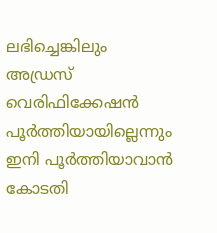ലഭിച്ചെങ്കിലും അഡ്രസ് വെരിഫിക്കേഷൻ പൂർത്തിയായില്ലെന്നും ഇനി പൂർത്തിയാവാൻ കോടതി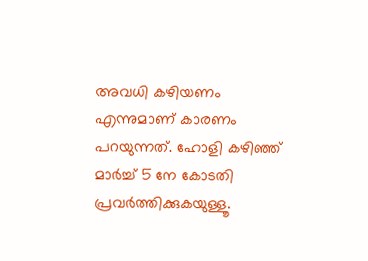അവധി കഴിയണം എന്നുമാണ് കാരണം പറയുന്നത്. ഹോളി കഴിഞ്ഞ് മാർച്ച് 5 നേ കോടതി പ്രവർത്തിക്കുകയുള്ളൂ.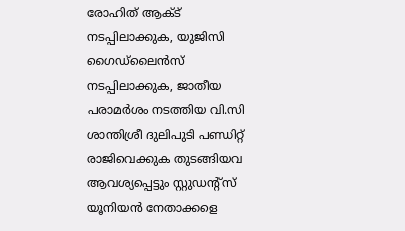രോഹിത് ആക്ട് നടപ്പിലാക്കുക, യുജിസി ഗൈഡ്ലൈൻസ് നടപ്പിലാക്കുക, ജാതീയ പരാമർശം നടത്തിയ വി.സി ശാന്തിശ്രീ ദുലിപുടി പണ്ഡിറ്റ് രാജിവെക്കുക തുടങ്ങിയവ ആവശ്യപ്പെട്ടും സ്റ്റുഡന്റ്സ് യൂനിയൻ നേതാക്കളെ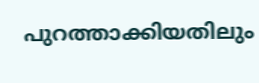പുറത്താക്കിയതിലും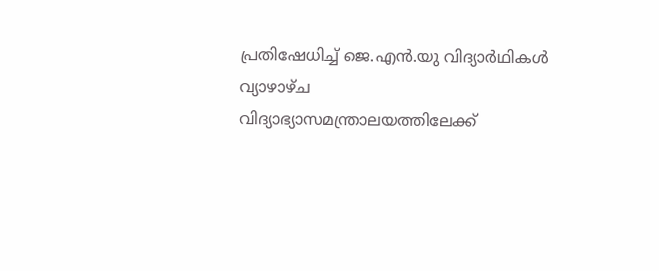പ്രതിഷേധിച്ച് ജെ.എൻ.യു വിദ്യാർഥികൾ വ്യാഴാഴ്ച വിദ്യാഭ്യാസമന്ത്രാലയത്തിലേക്ക്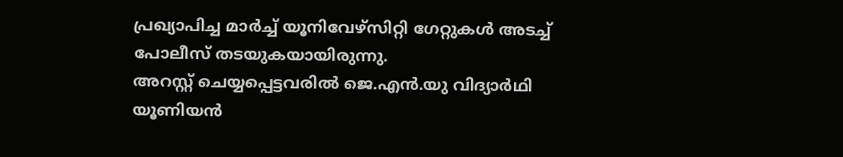പ്രഖ്യാപിച്ച മാർച്ച് യൂനിവേഴ്സിറ്റി ഗേറ്റുകൾ അടച്ച് പോലീസ് തടയുകയായിരുന്നു.
അറസ്റ്റ് ചെയ്യപ്പെട്ടവരിൽ ജെ.എൻ.യു വിദ്യാർഥി യൂണിയൻ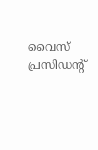വൈസ് പ്രസിഡന്റ്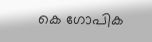കെ ഗോപിക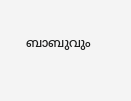ബാബുവും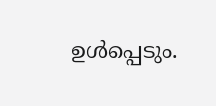ഉൾപ്പെടും.